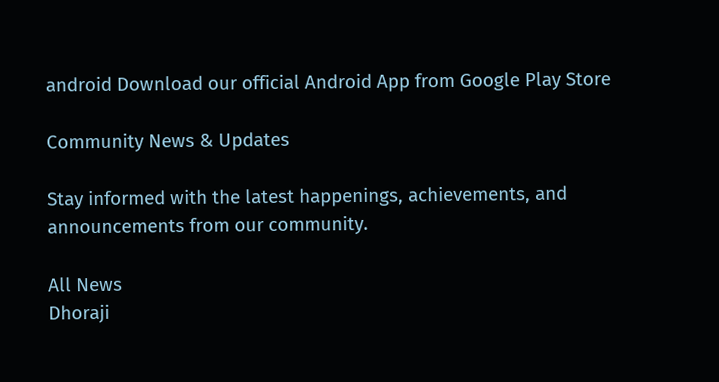android Download our official Android App from Google Play Store

Community News & Updates

Stay informed with the latest happenings, achievements, and announcements from our community.

All News
Dhoraji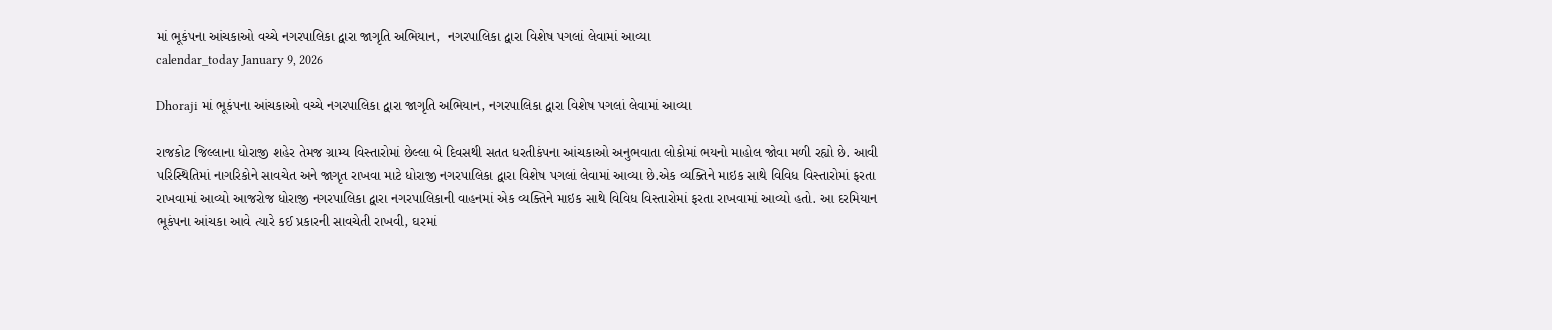માં ભૂકંપના આંચકાઓ વચ્ચે નગરપાલિકા દ્વારા જાગૃતિ અભિયાન,  નગરપાલિકા દ્વારા વિશેષ પગલાં લેવામાં આવ્યા
calendar_today January 9, 2026

Dhoraji માં ભૂકંપના આંચકાઓ વચ્ચે નગરપાલિકા દ્વારા જાગૃતિ અભિયાન, નગરપાલિકા દ્વારા વિશેષ પગલાં લેવામાં આવ્યા

રાજકોટ જિલ્લાના ધોરાજી શહેર તેમજ ગ્રામ્ય વિસ્તારોમાં છેલ્લા બે દિવસથી સતત ધરતીકંપના આંચકાઓ અનુભવાતા લોકોમાં ભયનો માહોલ જોવા મળી રહ્યો છે. આવી પરિસ્થિતિમાં નાગરિકોને સાવચેત અને જાગૃત રાખવા માટે ધોરાજી નગરપાલિકા દ્વારા વિશેષ પગલાં લેવામાં આવ્યા છે.એક વ્યક્તિને માઇક સાથે વિવિધ વિસ્તારોમાં ફરતા રાખવામાં આવ્યો આજરોજ ધોરાજી નગરપાલિકા દ્વારા નગરપાલિકાની વાહનમાં એક વ્યક્તિને માઇક સાથે વિવિધ વિસ્તારોમાં ફરતા રાખવામાં આવ્યો હતો. આ દરમિયાન ભૂકંપના આંચકા આવે ત્યારે કઈ પ્રકારની સાવચેતી રાખવી, ઘરમાં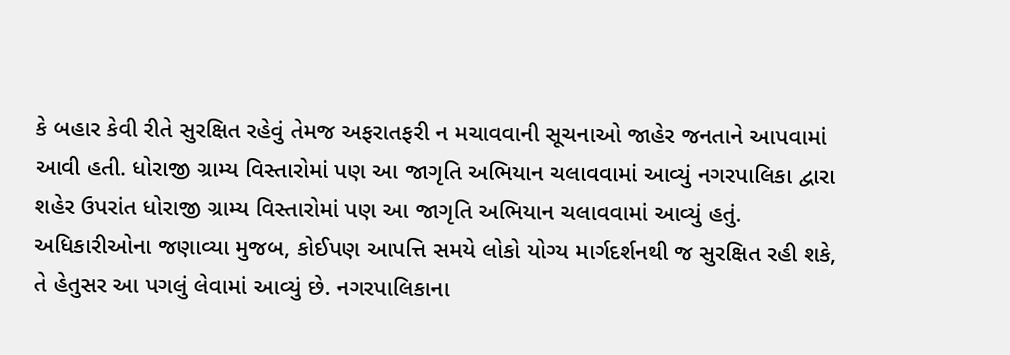કે બહાર કેવી રીતે સુરક્ષિત રહેવું તેમજ અફરાતફરી ન મચાવવાની સૂચનાઓ જાહેર જનતાને આપવામાં આવી હતી. ધોરાજી ગ્રામ્ય વિસ્તારોમાં પણ આ જાગૃતિ અભિયાન ચલાવવામાં આવ્યું નગરપાલિકા દ્વારા શહેર ઉપરાંત ધોરાજી ગ્રામ્ય વિસ્તારોમાં પણ આ જાગૃતિ અભિયાન ચલાવવામાં આવ્યું હતું. અધિકારીઓના જણાવ્યા મુજબ, કોઈપણ આપત્તિ સમયે લોકો યોગ્ય માર્ગદર્શનથી જ સુરક્ષિત રહી શકે, તે હેતુસર આ પગલું લેવામાં આવ્યું છે. નગરપાલિકાના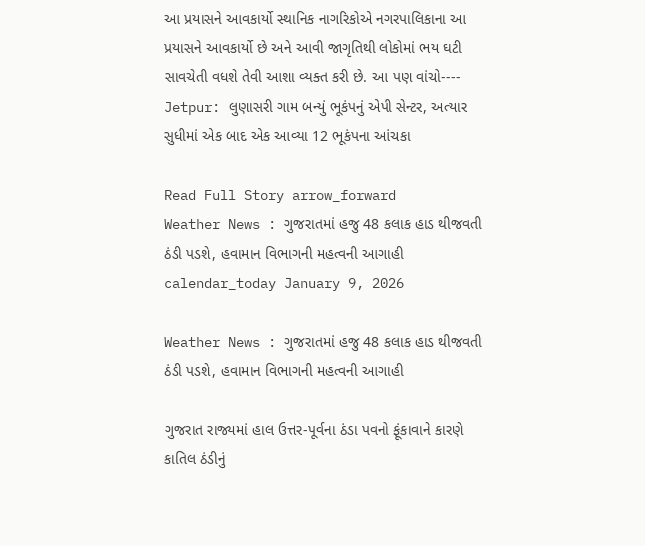આ પ્રયાસને આવકાર્યો સ્થાનિક નાગરિકોએ નગરપાલિકાના આ પ્રયાસને આવકાર્યો છે અને આવી જાગૃતિથી લોકોમાં ભય ઘટી સાવચેતી વધશે તેવી આશા વ્યક્ત કરી છે. આ પણ વાંચો----   Jetpur: લુણાસરી ગામ બન્યું ભૂકંપનું એપી સેન્ટર, અત્યાર સુધીમાં એક બાદ એક આવ્યા 12 ભૂકંપના આંચકા

Read Full Story arrow_forward
Weather News : ગુજરાતમાં હજુ 48 કલાક હાડ થીજવતી ઠંડી પડશે, હવામાન વિભાગની મહત્વની આગાહી
calendar_today January 9, 2026

Weather News : ગુજરાતમાં હજુ 48 કલાક હાડ થીજવતી ઠંડી પડશે, હવામાન વિભાગની મહત્વની આગાહી

ગુજરાત રાજ્યમાં હાલ ઉત્તર-પૂર્વના ઠંડા પવનો ફૂંકાવાને કારણે કાતિલ ઠંડીનું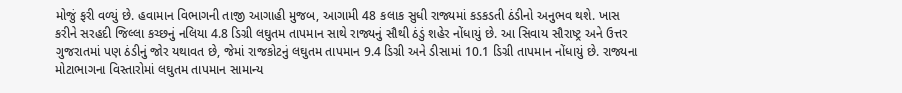મોજું ફરી વળ્યું છે. હવામાન વિભાગની તાજી આગાહી મુજબ, આગામી 48 કલાક સુધી રાજ્યમાં કડકડતી ઠંડીનો અનુભવ થશે. ખાસ કરીને સરહદી જિલ્લા કચ્છનું નલિયા 4.8 ડિગ્રી લઘુતમ તાપમાન સાથે રાજ્યનું સૌથી ઠંડું શહેર નોંધાયું છે. આ સિવાય સૌરાષ્ટ્ર અને ઉત્તર ગુજરાતમાં પણ ઠંડીનું જોર યથાવત છે, જેમાં રાજકોટનું લઘુતમ તાપમાન 9.4 ડિગ્રી અને ડીસામાં 10.1 ડિગ્રી તાપમાન નોંધાયું છે. રાજ્યના મોટાભાગના વિસ્તારોમાં લઘુતમ તાપમાન સામાન્ય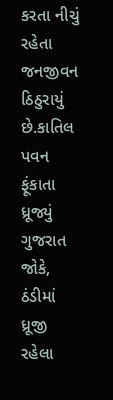કરતા નીચું રહેતા જનજીવન ઠિઠુરાયું છે.કાતિલ પવન ફૂંકાતા ધ્રૂજ્યું ગુજરાત જોકે, ઠંડીમાં ધ્રૂજી રહેલા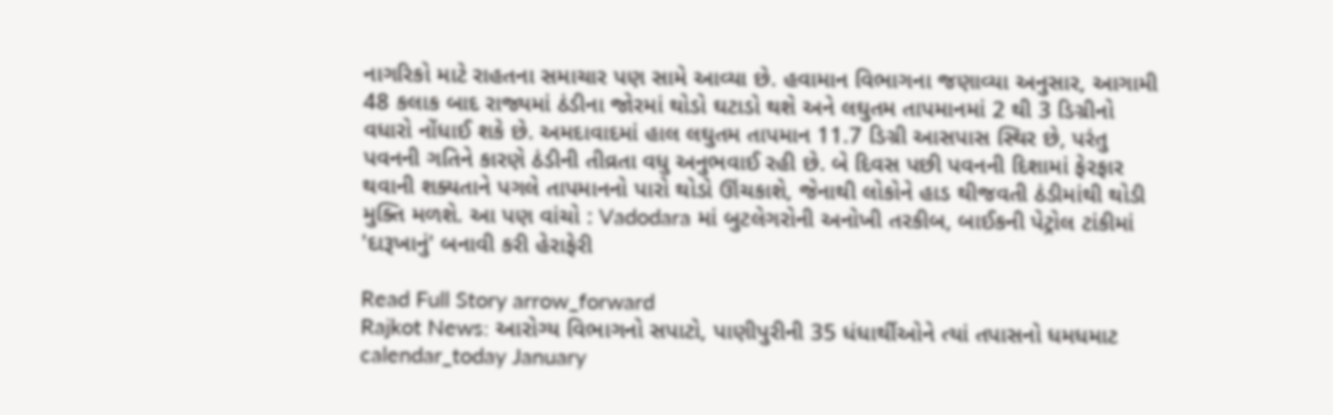નાગરિકો માટે રાહતના સમાચાર પણ સામે આવ્યા છે. હવામાન વિભાગના જણાવ્યા અનુસાર, આગામી 48 કલાક બાદ રાજ્યમાં ઠંડીના જોરમાં થોડો ઘટાડો થશે અને લઘુતમ તાપમાનમાં 2 થી 3 ડિગ્રીનો વધારો નોંધાઈ શકે છે. અમદાવાદમાં હાલ લઘુતમ તાપમાન 11.7 ડિગ્રી આસપાસ સ્થિર છે, પરંતુ પવનની ગતિને કારણે ઠંડીની તીવ્રતા વધુ અનુભવાઈ રહી છે. બે દિવસ પછી પવનની દિશામાં ફેરફાર થવાની શક્યતાને પગલે તાપમાનનો પારો થોડો ઊંચકાશે, જેનાથી લોકોને હાડ થીજવતી ઠંડીમાંથી થોડી મુક્તિ મળશે. આ પણ વાંચો : Vadodara માં બુટલેગરોની અનોખી તરકીબ, બાઈકની પેટ્રોલ ટાંકીમાં 'દારૂખાનું' બનાવી કરી હેરાફેરી

Read Full Story arrow_forward
Rajkot News: આરોગ્ય વિભાગનો સપાટો, પાણીપુરીની 35 ધંધાર્થીઓને ત્યાં તપાસનો ધમધમાટ
calendar_today January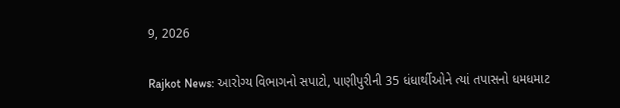9, 2026

Rajkot News: આરોગ્ય વિભાગનો સપાટો, પાણીપુરીની 35 ધંધાર્થીઓને ત્યાં તપાસનો ધમધમાટ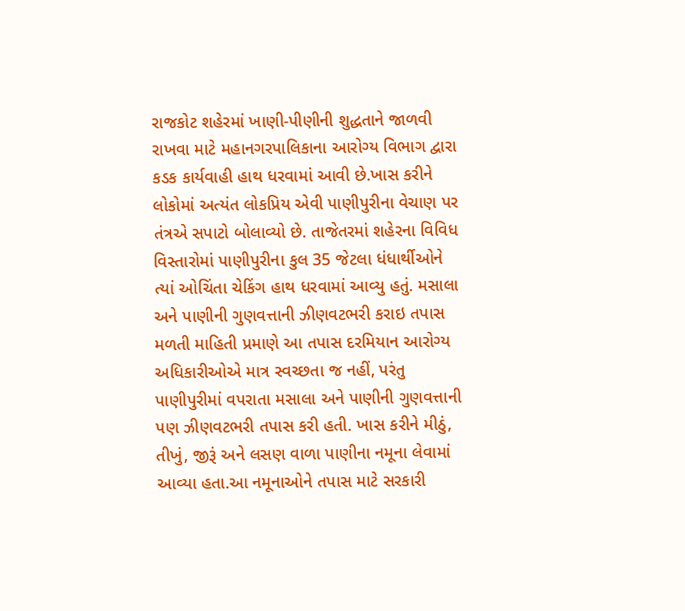રાજકોટ શહેરમાં ખાણી-પીણીની શુદ્ધતાને જાળવી રાખવા માટે મહાનગરપાલિકાના આરોગ્ય વિભાગ દ્વારા કડક કાર્યવાહી હાથ ધરવામાં આવી છે.ખાસ કરીને લોકોમાં અત્યંત લોકપ્રિય એવી પાણીપુરીના વેચાણ પર તંત્રએ સપાટો બોલાવ્યો છે. તાજેતરમાં શહેરના વિવિધ વિસ્તારોમાં પાણીપુરીના કુલ 35 જેટલા ધંધાર્થીઓને ત્યાં ઓચિંતા ચેકિંગ હાથ ધરવામાં આવ્યુ હતું. મસાલા અને પાણીની ગુણવત્તાની ઝીણવટભરી કરાઇ તપાસ મળતી માહિતી પ્રમાણે આ તપાસ દરમિયાન આરોગ્ય અધિકારીઓએ માત્ર સ્વચ્છતા જ નહીં, પરંતુ પાણીપુરીમાં વપરાતા મસાલા અને પાણીની ગુણવત્તાની પણ ઝીણવટભરી તપાસ કરી હતી. ખાસ કરીને મીઠું, તીખું, જીરૂં અને લસણ વાળા પાણીના નમૂના લેવામાં આવ્યા હતા.આ નમૂનાઓને તપાસ માટે સરકારી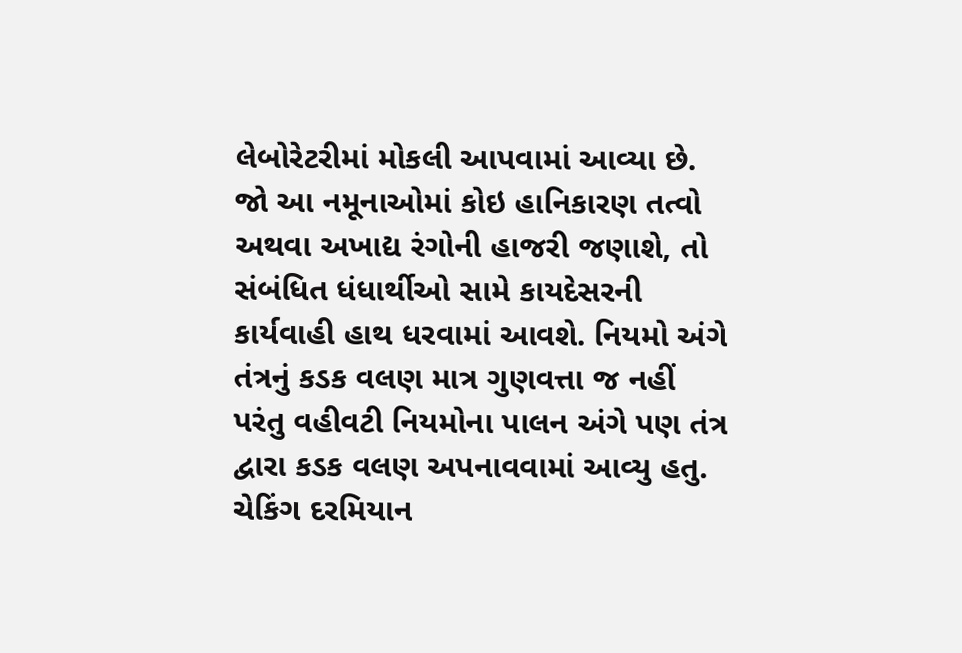લેબોરેટરીમાં મોકલી આપવામાં આવ્યા છે. જો આ નમૂનાઓમાં કોઇ હાનિકારણ તત્વો અથવા અખાદ્ય રંગોની હાજરી જણાશે, તો સંબંધિત ધંધાર્થીઓ સામે કાયદેસરની કાર્યવાહી હાથ ધરવામાં આવશે. નિયમો અંગે તંત્રનું કડક વલણ માત્ર ગુણવત્તા જ નહીં પરંતુ વહીવટી નિયમોના પાલન અંગે પણ તંત્ર દ્વારા કડક વલણ અપનાવવામાં આવ્યુ હતુ. ચેકિંગ દરમિયાન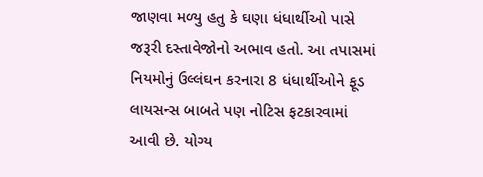જાણવા મળ્યુ હતુ કે ઘણા ધંધાર્થીઓ પાસે જરૂરી દસ્તાવેજોનો અભાવ હતો. આ તપાસમાં નિયમોનું ઉલ્લંઘન કરનારા 8 ધંધાર્થીઓને ફૂડ લાયસન્સ બાબતે પણ નોટિસ ફટકારવામાં આવી છે. યોગ્ય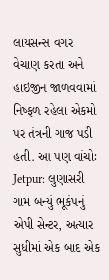લાયસન્સ વગર વેચાણ કરતા અને હાઇજીન જાળવવામાં નિષ્ફળ રહેલા એકમો પર તંત્રની ગાજ પડી હતી. આ પણ વાંચોઃ Jetpur: લુણાસરી ગામ બન્યું ભૂકંપનું એપી સેન્ટર, અત્યાર સુધીમાં એક બાદ એક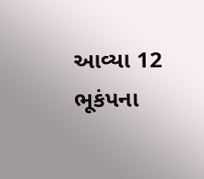આવ્યા 12 ભૂકંપના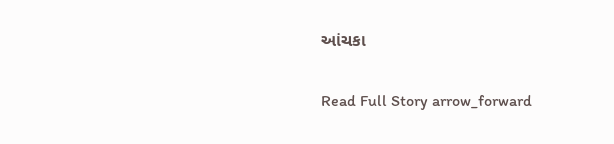આંચકા

Read Full Story arrow_forward